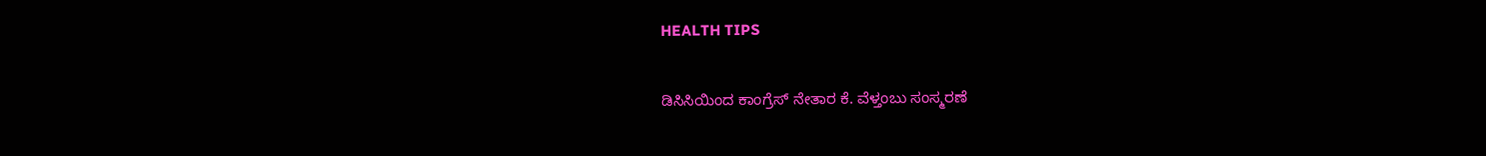HEALTH TIPS

ಡಿಸಿಸಿಯಿಂದ ಕಾಂಗ್ರೆಸ್ ನೇತಾರ ಕೆ. ವೆಳ್ತಂಬು ಸಂಸ್ಮರಣೆ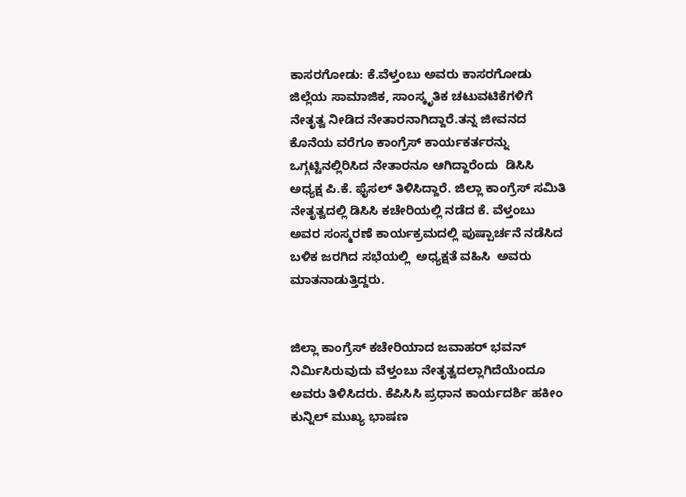ಕಾಸರಗೋಡು: ಕೆ.ವೆಳ್ತಂಬು ಅವರು ಕಾಸರಗೋಡು ಜಿಲ್ಲೆಯ ಸಾಮಾಜಿಕ, ಸಾಂಸ್ಕೃತಿಕ ಚಟುವಟಿಕೆಗಳಿಗೆ ನೇತೃತ್ವ ನೀಡಿದ ನೇತಾರನಾಗಿದ್ದಾರೆ.ತನ್ನ ಜೀವನದ ಕೊನೆಯ ವರೆಗೂ ಕಾಂಗ್ರೆಸ್ ಕಾರ್ಯಕರ್ತರನ್ನು ಒಗ್ಗಟ್ಟಿನಲ್ಲಿರಿಸಿದ ನೇತಾರನೂ ಆಗಿದ್ದಾರೆಂದು  ಡಿಸಿಸಿ ಅಧ್ಯಕ್ಷ ಪಿ.ಕೆ. ಫೈಸಲ್ ತಿಳಿಸಿದ್ದಾರೆ. ಜಿಲ್ಲಾ ಕಾಂಗ್ರೆಸ್ ಸಮಿತಿ ನೇತೃತ್ವದಲ್ಲಿ ಡಿಸಿಸಿ ಕಚೇರಿಯಲ್ಲಿ ನಡೆದ ಕೆ. ವೆಳ್ತಂಬು ಅವರ ಸಂಸ್ಮರಣೆ ಕಾರ್ಯಕ್ರಮದಲ್ಲಿ ಪುಷ್ಪಾರ್ಚನೆ ನಡೆಸಿದ ಬಳಿಕ ಜರಗಿದ ಸಭೆಯಲ್ಲಿ  ಅಧ್ಯಕ್ಷತೆ ವಹಿಸಿ  ಅವರು ಮಾತನಾಡುತ್ತಿದ್ದರು.


ಜಿಲ್ಲಾ ಕಾಂಗ್ರೆಸ್ ಕಚೇರಿಯಾದ ಜವಾಹರ್ ಭವನ್ ನಿರ್ಮಿಸಿರುವುದು ವೆಳ್ತಂಬು ನೇತೃತ್ವದಲ್ಲಾಗಿದೆಯೆಂದೂ ಅವರು ತಿಳಿಸಿದರು. ಕೆಪಿಸಿಸಿ ಪ್ರಧಾನ ಕಾರ್ಯದರ್ಶಿ ಹಕೀಂ ಕುನ್ನಿಲ್ ಮುಖ್ಯ ಭಾಷಣ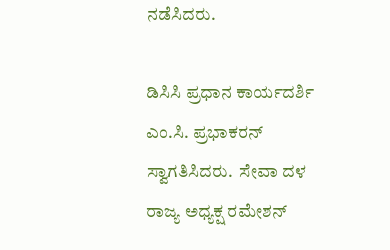ನಡೆಸಿದರು.

ಡಿಸಿಸಿ ಪ್ರಧಾನ ಕಾರ್ಯದರ್ಶಿ ಎಂ.ಸಿ. ಪ್ರಭಾಕರನ್ ಸ್ವಾಗತಿಸಿದರು.  ಸೇವಾ ದಳ ರಾಜ್ಯ ಅಧ್ಯಕ್ಷ ರಮೇಶನ್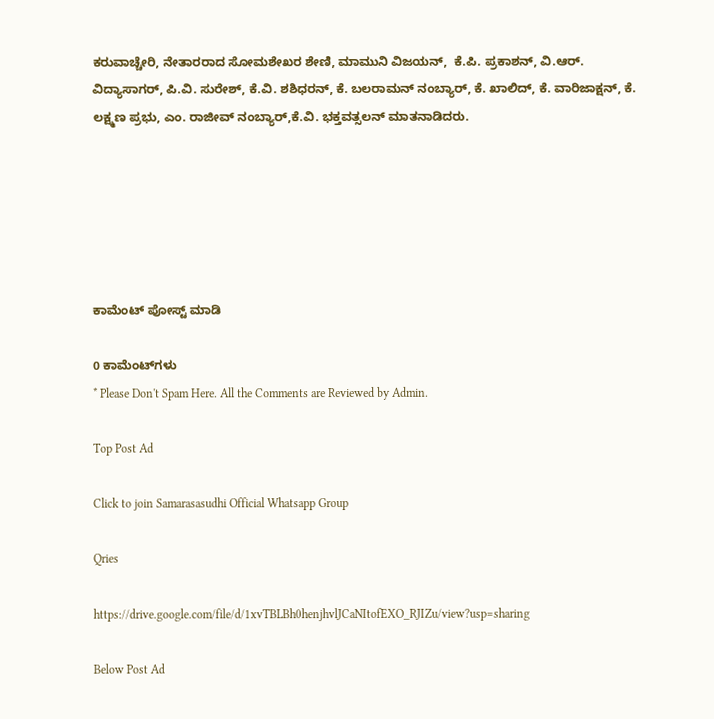ಕರುವಾಚ್ಚೇರಿ, ನೇತಾರರಾದ ಸೋಮಶೇಖರ ಶೇಣಿ, ಮಾಮುನಿ ವಿಜಯನ್,  ಕೆ.ಪಿ. ಪ್ರಕಾಶನ್, ವಿ.ಆರ್. ವಿದ್ಯಾಸಾಗರ್, ಪಿ.ವಿ. ಸುರೇಶ್, ಕೆ.ವಿ. ಶಶಿಧರನ್, ಕೆ. ಬಲರಾಮನ್ ನಂಬ್ಯಾರ್, ಕೆ. ಖಾಲಿದ್, ಕೆ. ವಾರಿಜಾಕ್ಷನ್, ಕೆ. ಲಕ್ಷ್ಮಣ ಪ್ರಭು, ಎಂ. ರಾಜೀವ್ ನಂಬ್ಯಾರ್,ಕೆ.ವಿ. ಭಕ್ತವತ್ಸಲನ್ ಮಾತನಾಡಿದರು.






ಕಾಮೆಂಟ್‌‌ ಪೋಸ್ಟ್‌ ಮಾಡಿ

0 ಕಾಮೆಂಟ್‌ಗಳು
* Please Don't Spam Here. All the Comments are Reviewed by Admin.

Top Post Ad

Click to join Samarasasudhi Official Whatsapp Group

Qries

https://drive.google.com/file/d/1xvTBLBh0henjhvlJCaNItofEXO_RJIZu/view?usp=sharing

Below Post Ad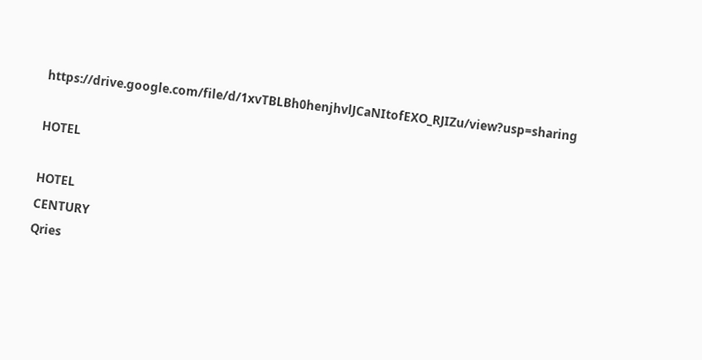https://drive.google.com/file/d/1xvTBLBh0henjhvlJCaNItofEXO_RJIZu/view?usp=sharing

HOTEL

HOTEL
CENTURY
Qries